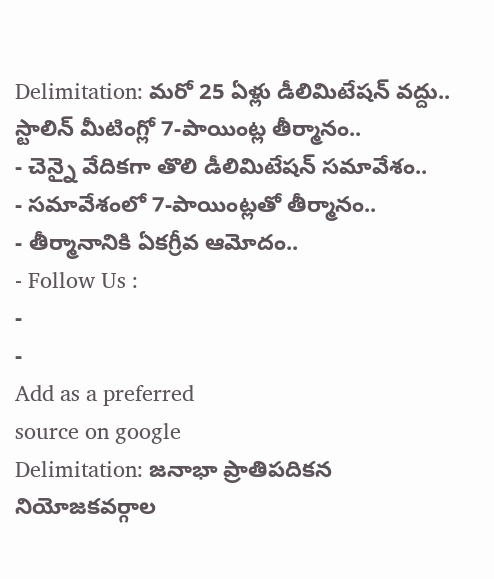Delimitation: మరో 25 ఏళ్లు డీలిమిటేషన్ వద్దు.. స్టాలిన్ మీటింగ్లో 7-పాయింట్ల తీర్మానం..
- చెన్నై వేదికగా తొలి డీలిమిటేషన్ సమావేశం..
- సమావేశంలో 7-పాయింట్లతో తీర్మానం..
- తీర్మానానికి ఏకగ్రీవ ఆమోదం..
- Follow Us :
-
-
Add as a preferred
source on google
Delimitation: జనాభా ప్రాతిపదికన నియోజకవర్గాల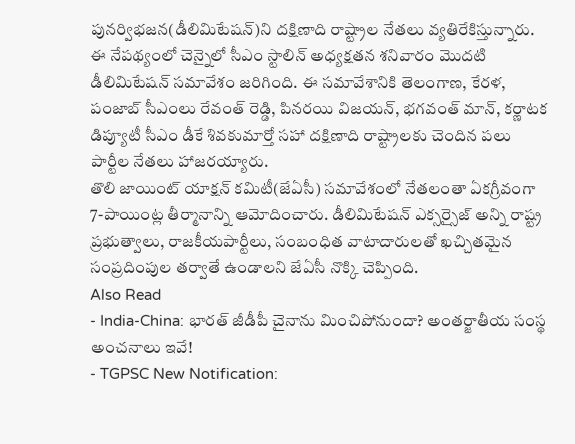పునర్విభజన(డీలిమిటేషన్)ని దక్షిణాది రాష్ట్రాల నేతలు వ్యతిరేకిస్తున్నారు. ఈ నేపథ్యంలో చెన్నైలో సీఎం స్టాలిన్ అధ్యక్షతన శనివారం మొదటి డీలిమిటేషన్ సమావేశం జరిగింది. ఈ సమావేశానికి తెలంగాణ, కేరళ, పంజాబ్ సీఎంలు రేవంత్ రెడ్డి, పినరయి విజయన్, భగవంత్ మాన్, కర్ణాటక డిప్యూటీ సీఎం డీకే శివకుమార్తో సహా దక్షిణాది రాష్ట్రాలకు చెందిన పలు పార్టీల నేతలు హాజరయ్యారు.
తొలి జాయింట్ యాక్షన్ కమిటీ(జేఏసీ) సమావేశంలో నేతలంతా ఏకగ్రీవంగా 7-పాయింట్ల తీర్మానాన్ని ఆమోదించారు. డీలిమిటేషన్ ఎక్సర్సైజ్ అన్ని రాష్ట్ర ప్రభుత్వాలు, రాజకీయపార్టీలు, సంబంధిత వాటాదారులతో ఖచ్చితమైన సంప్రదింపుల తర్వాతే ఉండాలని జేఏసీ నొక్కి చెప్పింది.
Also Read
- India-China: భారత్ జీడీపీ చైనాను మించిపోనుందా? అంతర్జాతీయ సంస్థ అంచనాలు ఇవే!
- TGPSC New Notification: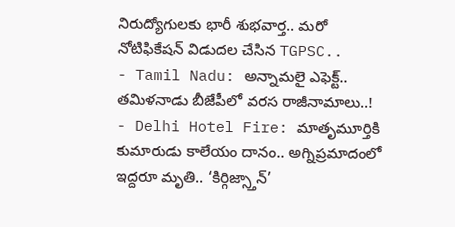నిరుద్యోగులకు భారీ శుభవార్త.. మరో నోటిఫికేషన్ విడుదల చేసిన TGPSC..
- Tamil Nadu: అన్నామలై ఎఫెక్ట్.. తమిళనాడు బీజేపీలో వరస రాజీనామాలు..!
- Delhi Hotel Fire: మాతృమూర్తికి కుమారుడు కాలేయం దానం.. అగ్నిప్రమాదంలో ఇద్దరూ మృతి.. ‘కిర్గిజ్స్తాన్’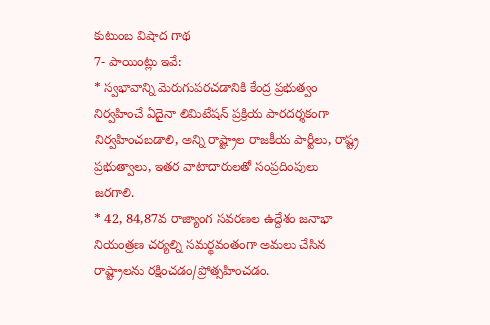కుటుంబ విషాద గాథ
7- పాయింట్లు ఇవే:
* స్వభావాన్ని మెరుగుపరచడానికి కేంద్ర ప్రభుత్వం నిర్వహించే ఏదైనా లిమిటేషన్ ప్రక్రియ పారదర్శకంగా నిర్వహించబడాలి, అన్ని రాష్ట్రాల రాజకీయ పార్టీలు, రాష్ట్ర ప్రభుత్వాలు, ఇతర వాటాదారులతో సంప్రదింపులు జరగాలి.
* 42, 84,87వ రాజ్యాంగ సవరణల ఉద్దేశం జనాభా నియంత్రణ చర్యల్ని సమర్థవంతంగా అమలు చేసిన రాష్ట్రాలను రక్షించడం/ప్రోత్సహించడం.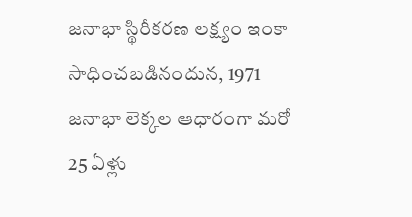జనాభా స్థిరీకరణ లక్ష్యం ఇంకా సాధించబడినందున, 1971 జనాభా లెక్కల ఆధారంగా మరో 25 ఏళ్లు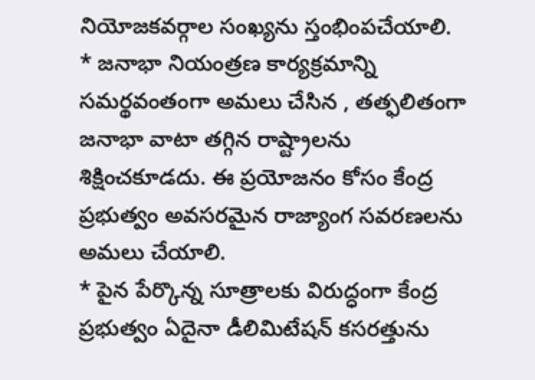నియోజకవర్గాల సంఖ్యను స్తంభింపచేయాలి.
* జనాభా నియంత్రణ కార్యక్రమాన్ని సమర్థవంతంగా అమలు చేసిన , తత్ఫలితంగా జనాభా వాటా తగ్గిన రాష్ట్రాలను శిక్షించకూడదు. ఈ ప్రయోజనం కోసం కేంద్ర ప్రభుత్వం అవసరమైన రాజ్యాంగ సవరణలను అమలు చేయాలి.
* పైన పేర్కొన్న సూత్రాలకు విరుద్ధంగా కేంద్ర ప్రభుత్వం ఏదైనా డీలిమిటేషన్ కసరత్తును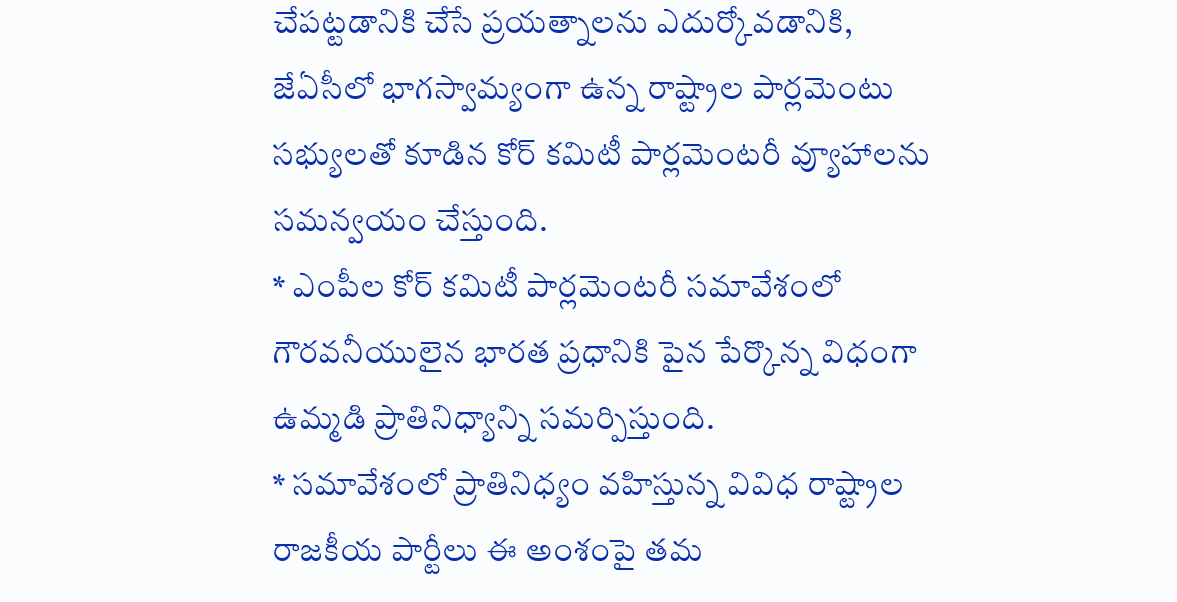చేపట్టడానికి చేసే ప్రయత్నాలను ఎదుర్కోవడానికి, జేఏసీలో భాగస్వామ్యంగా ఉన్న రాష్ట్రాల పార్లమెంటు సభ్యులతో కూడిన కోర్ కమిటీ పార్లమెంటరీ వ్యూహాలను సమన్వయం చేస్తుంది.
* ఎంపీల కోర్ కమిటీ పార్లమెంటరీ సమావేశంలో గౌరవనీయులైన భారత ప్రధానికి పైన పేర్కొన్న విధంగా ఉమ్మడి ప్రాతినిధ్యాన్ని సమర్పిస్తుంది.
* సమావేశంలో ప్రాతినిధ్యం వహిస్తున్న వివిధ రాష్ట్రాల రాజకీయ పార్టీలు ఈ అంశంపై తమ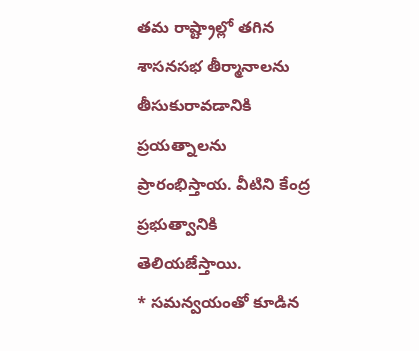తమ రాష్ట్రాల్లో తగిన శాసనసభ తీర్మానాలను తీసుకురావడానికి ప్రయత్నాలను ప్రారంభిస్తాయ. వీటిని కేంద్ర ప్రభుత్వానికి తెలియజేస్తాయి.
* సమన్వయంతో కూడిన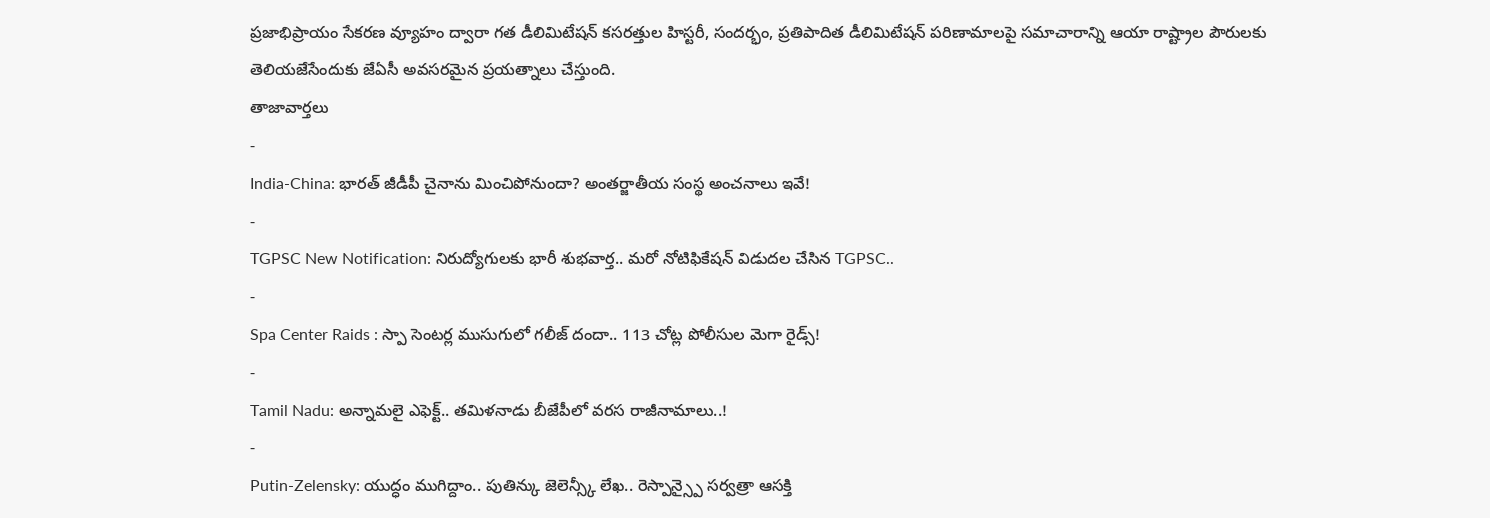ప్రజాభిప్రాయం సేకరణ వ్యూహం ద్వారా గత డీలిమిటేషన్ కసరత్తుల హిస్టరీ, సందర్భం, ప్రతిపాదిత డీలిమిటేషన్ పరిణామాలపై సమాచారాన్ని ఆయా రాష్ట్రాల పౌరులకు తెలియజేసేందుకు జేఏసీ అవసరమైన ప్రయత్నాలు చేస్తుంది.
తాజావార్తలు
-
India-China: భారత్ జీడీపీ చైనాను మించిపోనుందా? అంతర్జాతీయ సంస్థ అంచనాలు ఇవే!
-
TGPSC New Notification: నిరుద్యోగులకు భారీ శుభవార్త.. మరో నోటిఫికేషన్ విడుదల చేసిన TGPSC..
-
Spa Center Raids : స్పా సెంటర్ల ముసుగులో గలీజ్ దందా.. 113 చోట్ల పోలీసుల మెగా రైడ్స్!
-
Tamil Nadu: అన్నామలై ఎఫెక్ట్.. తమిళనాడు బీజేపీలో వరస రాజీనామాలు..!
-
Putin-Zelensky: యుద్ధం ముగిద్దాం.. పుతిన్కు జెలెన్స్కీ లేఖ.. రెస్పాన్స్పై సర్వత్రా ఆసక్తి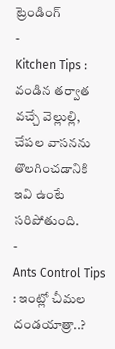ట్రెండింగ్
-
Kitchen Tips : వండిన తర్వాత వచ్చే వెల్లుల్లి, చేపల వాసనను తొలగించడానికి ఇవి ఉంటే సరిపోతుంది.
-
Ants Control Tips : ఇంట్లో చీమల దండయాత్రా..?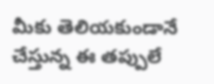మీకు తెలియకుండానే చేస్తున్న ఈ తప్పులే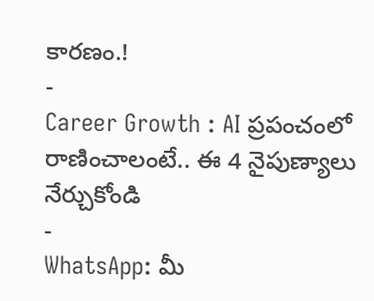కారణం.!
-
Career Growth : AI ప్రపంచంలో రాణించాలంటే.. ఈ 4 నైపుణ్యాలు నేర్చుకోండి
-
WhatsApp: మీ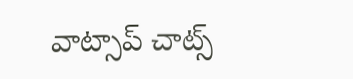వాట్సాప్ చాట్స్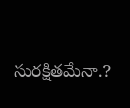సురక్షితమేనా.?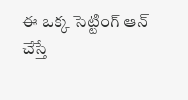ఈ ఒక్క సెట్టింగ్ ఆన్ చేస్తే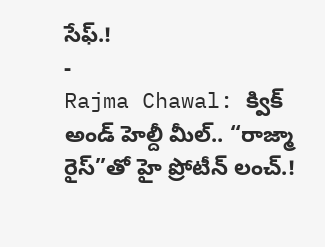సేఫ్.!
-
Rajma Chawal: క్విక్ అండ్ హెల్దీ మీల్.. “రాజ్మా రైస్”తో హై ప్రోటీన్ లంచ్.!